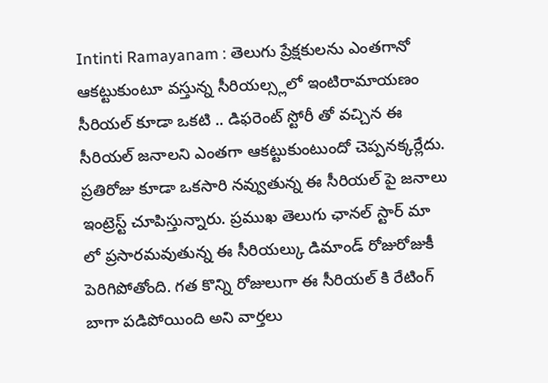Intinti Ramayanam : తెలుగు ప్రేక్షకులను ఎంతగానో ఆకట్టుకుంటూ వస్తున్న సీరియల్స్లలో ఇంటిరామాయణం సీరియల్ కూడా ఒకటి .. డిఫరెంట్ స్టోరీ తో వచ్చిన ఈ సీరియల్ జనాలని ఎంతగా ఆకట్టుకుంటుందో చెప్పనక్కర్లేదు. ప్రతిరోజు కూడా ఒకసారి నవ్వుతున్న ఈ సీరియల్ పై జనాలు ఇంట్రెస్ట్ చూపిస్తున్నారు. ప్రముఖ తెలుగు ఛానల్ స్టార్ మా లో ప్రసారమవుతున్న ఈ సీరియల్కు డిమాండ్ రోజురోజుకీ పెరిగిపోతోంది. గత కొన్ని రోజులుగా ఈ సీరియల్ కి రేటింగ్ బాగా పడిపోయింది అని వార్తలు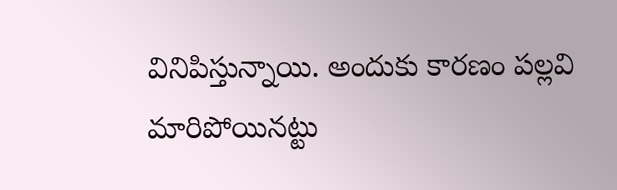వినిపిస్తున్నాయి. అందుకు కారణం పల్లవి మారిపోయినట్టు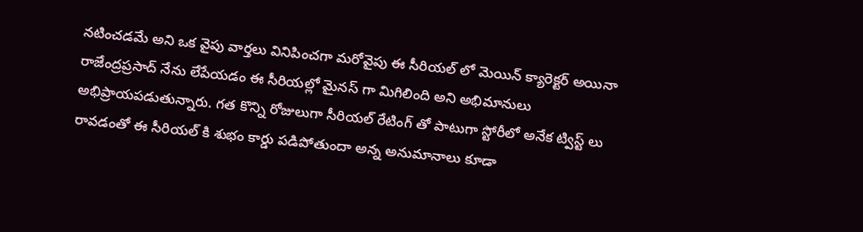నటించడమే అని ఒక వైపు వార్తలు వినిపించగా మరోవైపు ఈ సీరియల్ లో మెయిన్ క్యారెక్టర్ అయినా రాజేంద్రప్రసాద్ నేను లేపేయడం ఈ సీరియల్లో మైనస్ గా మిగిలింది అని అభిమానులు అభిప్రాయపడుతున్నారు. గత కొన్ని రోజులుగా సీరియల్ రేటింగ్ తో పాటుగా స్టోరీలో అనేక ట్విస్ట్ లు రావడంతో ఈ సీరియల్ కి శుభం కార్డు పడిపోతుందా అన్న అనుమానాలు కూడా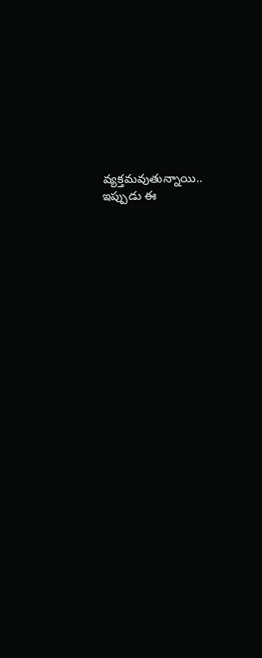వ్యక్తమవుతున్నాయి.. ఇప్పుడు ఈ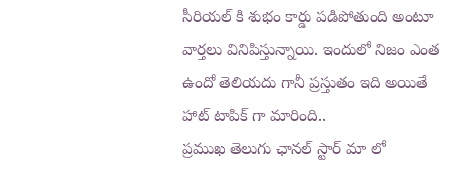సీరియల్ కి శుభం కార్డు పడిపోతుంది అంటూ వార్తలు వినిపిస్తున్నాయి. ఇందులో నిజం ఎంత ఉందో తెలియదు గానీ ప్రస్తుతం ఇది అయితే హాట్ టాపిక్ గా మారింది..
ప్రముఖ తెలుగు ఛానల్ స్టార్ మా లో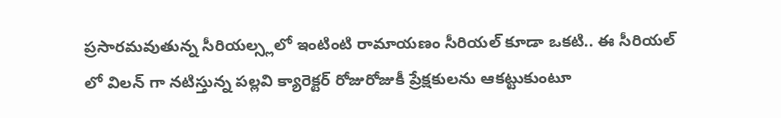ప్రసారమవుతున్న సీరియల్స్లలో ఇంటింటి రామాయణం సీరియల్ కూడా ఒకటి.. ఈ సీరియల్ లో విలన్ గా నటిస్తున్న పల్లవి క్యారెక్టర్ రోజురోజుకీ ప్రేక్షకులను ఆకట్టుకుంటూ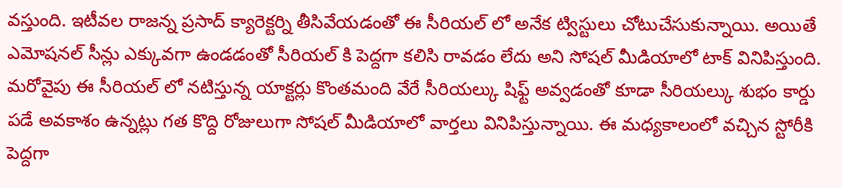వస్తుంది. ఇటీవల రాజన్న ప్రసాద్ క్యారెక్టర్ని తీసివేయడంతో ఈ సీరియల్ లో అనేక ట్విస్టులు చోటుచేసుకున్నాయి. అయితే ఎమోషనల్ సీన్లు ఎక్కువగా ఉండడంతో సీరియల్ కి పెద్దగా కలిసి రావడం లేదు అని సోషల్ మీడియాలో టాక్ వినిపిస్తుంది. మరోవైపు ఈ సీరియల్ లో నటిస్తున్న యాక్టర్లు కొంతమంది వేరే సీరియల్కు షిఫ్ట్ అవ్వడంతో కూడా సీరియల్కు శుభం కార్డు పడే అవకాశం ఉన్నట్లు గత కొద్ది రోజులుగా సోషల్ మీడియాలో వార్తలు వినిపిస్తున్నాయి. ఈ మధ్యకాలంలో వచ్చిన స్టోరీకి పెద్దగా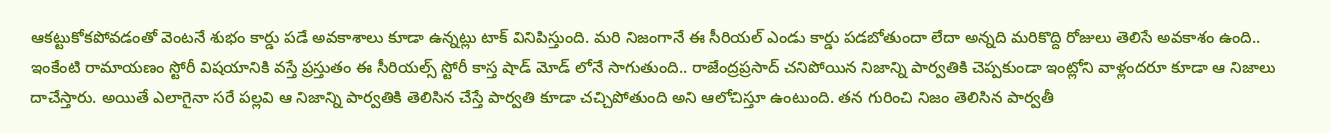ఆకట్టుకోకపోవడంతో వెంటనే శుభం కార్డు పడే అవకాశాలు కూడా ఉన్నట్లు టాక్ వినిపిస్తుంది. మరి నిజంగానే ఈ సీరియల్ ఎండు కార్డు పడబోతుందా లేదా అన్నది మరికొద్ది రోజులు తెలిసే అవకాశం ఉంది..
ఇంకేంటి రామాయణం స్టోరీ విషయానికి వస్తే ప్రస్తుతం ఈ సీరియల్స్ స్టోరీ కాస్త షాడ్ మోడ్ లోనే సాగుతుంది.. రాజేంద్రప్రసాద్ చనిపోయిన నిజాన్ని పార్వతికి చెప్పకుండా ఇంట్లోని వాళ్లందరూ కూడా ఆ నిజాలు దాచేస్తారు. అయితే ఎలాగైనా సరే పల్లవి ఆ నిజాన్ని పార్వతికి తెలిసిన చేస్తే పార్వతి కూడా చచ్చిపోతుంది అని ఆలోచిస్తూ ఉంటుంది. తన గురించి నిజం తెలిసిన పార్వతీ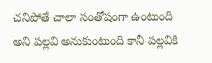చనిపోతే చాలా సంతోషంగా ఉంటుంది అని పల్లవి అనుకుంటుంది కానీ పల్లవికి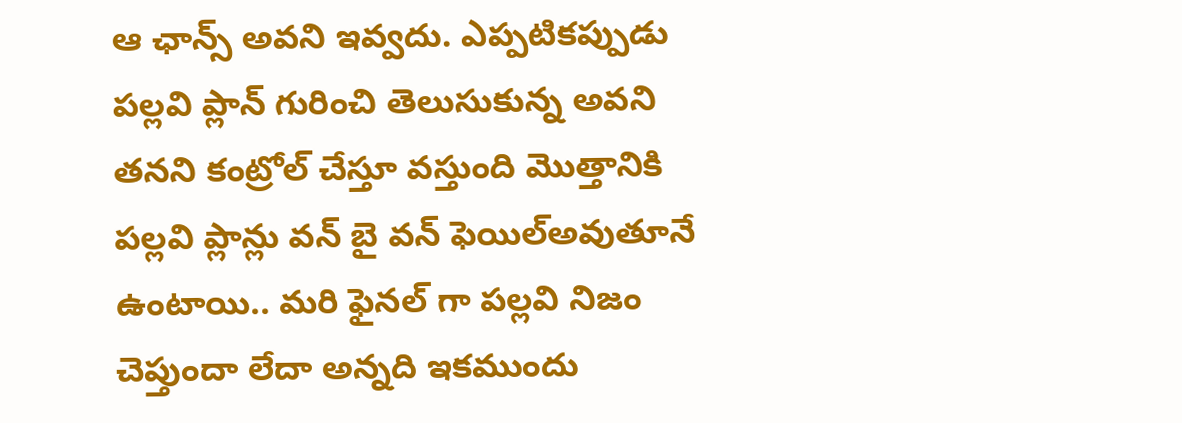ఆ ఛాన్స్ అవని ఇవ్వదు. ఎప్పటికప్పుడు పల్లవి ప్లాన్ గురించి తెలుసుకున్న అవని తనని కంట్రోల్ చేస్తూ వస్తుంది మొత్తానికి పల్లవి ప్లాన్లు వన్ బై వన్ ఫెయిల్అవుతూనే ఉంటాయి.. మరి ఫైనల్ గా పల్లవి నిజం చెప్తుందా లేదా అన్నది ఇకముందు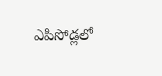ఎపిసోడ్లలో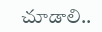చూడాలి..